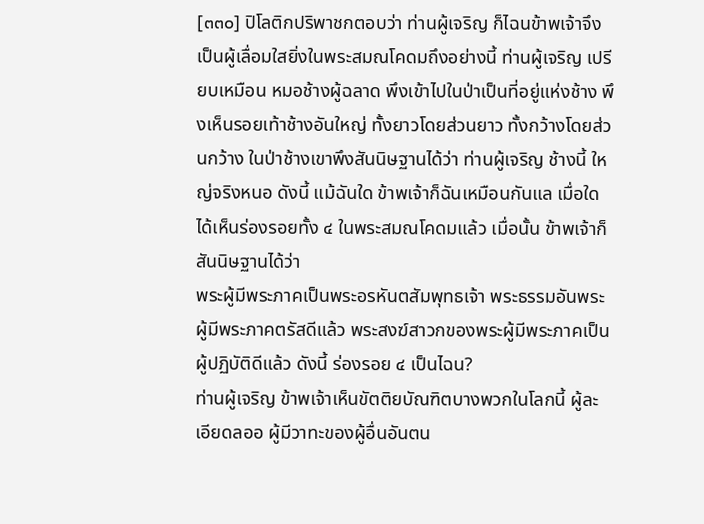[๓๓๐] ปิโลติกปริพาชกตอบว่า ท่านผู้เจริญ ก็ไฉนข้าพเจ้าจึงเป็นผู้เลื่อมใสยิ่งในพระสมณโคดมถึงอย่างนี้ ท่านผู้เจริญ เปรียบเหมือน หมอช้างผู้ฉลาด พึงเข้าไปในป่าเป็นที่อยู่แห่งช้าง พึงเห็นรอยเท้าช้างอันใหญ่ ทั้งยาวโดยส่วนยาว ทั้งกว้างโดยส่วนกว้าง ในป่าช้างเขาพึงสันนิษฐานได้ว่า ท่านผู้เจริญ ช้างนี้ ใหญ่จริงหนอ ดังนี้ แม้ฉันใด ข้าพเจ้าก็ฉันเหมือนกันแล เมื่อใดได้เห็นร่องรอยทั้ง ๔ ในพระสมณโคดมแล้ว เมื่อนั้น ข้าพเจ้าก็สันนิษฐานได้ว่า
พระผู้มีพระภาคเป็นพระอรหันตสัมพุทธเจ้า พระธรรมอันพระผู้มีพระภาคตรัสดีแล้ว พระสงฆ์สาวกของพระผู้มีพระภาคเป็นผู้ปฏิบัติดีแล้ว ดังนี้ ร่องรอย ๔ เป็นไฉน?
ท่านผู้เจริญ ข้าพเจ้าเห็นขัตติยบัณฑิตบางพวกในโลกนี้ ผู้ละเอียดลออ ผู้มีวาทะของผู้อื่นอันตน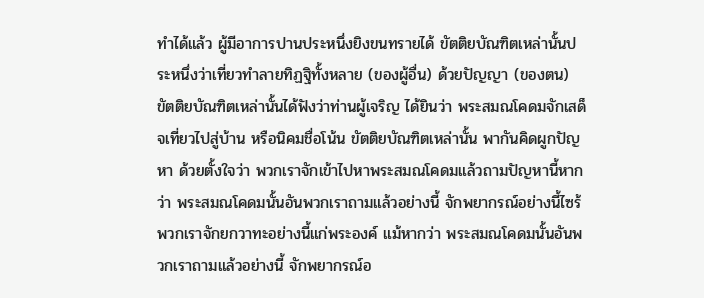ทำได้แล้ว ผู้มีอาการปานประหนึ่งยิงขนทรายได้ ขัตติยบัณฑิตเหล่านั้นประหนึ่งว่าเที่ยวทำลายทิฏฐิทั้งหลาย (ของผู้อื่น) ด้วยปัญญา (ของตน) ขัตติยบัณฑิตเหล่านั้นได้ฟังว่าท่านผู้เจริญ ได้ยินว่า พระสมณโคดมจักเสด็จเที่ยวไปสู่บ้าน หรือนิคมชื่อโน้น ขัตติยบัณฑิตเหล่านั้น พากันคิดผูกปัญหา ด้วยตั้งใจว่า พวกเราจักเข้าไปหาพระสมณโคดมแล้วถามปัญหานี้หากว่า พระสมณโคดมนั้นอันพวกเราถามแล้วอย่างนี้ จักพยากรณ์อย่างนี้ไซร้ พวกเราจักยกวาทะอย่างนี้แก่พระองค์ แม้หากว่า พระสมณโคดมนั้นอันพวกเราถามแล้วอย่างนี้ จักพยากรณ์อ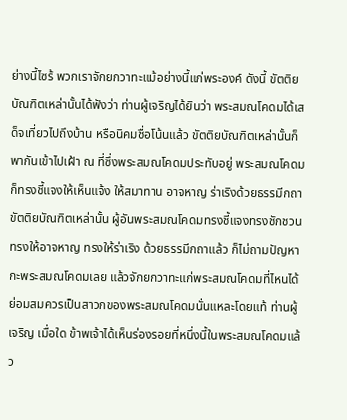ย่างนี้ไซร้ พวกเราจักยกวาทะแม้อย่างนี้แก่พระองค์ ดังนี้ ขัตติยบัณฑิตเหล่านั้นได้ฟังว่า ท่านผู้เจริญได้ยินว่า พระสมณโคดมได้เสด็จเที่ยวไปถึงบ้าน หรือนิคมชื่อโน้นแล้ว ขัตติยบัณฑิตเหล่านั้นก็พากันเข้าไปเฝ้า ณ ที่ซึ่งพระสมณโคดมประทับอยู่ พระสมณโคดมก็ทรงชี้แจงให้เห็นแจ้ง ให้สมาทาน อาจหาญ ร่าเริงด้วยธรรมีกถา ขัตติยบัณฑิตเหล่านั้น ผู้อันพระสมณโคดมทรงชี้แจงทรงชักชวน ทรงให้อาจหาญ ทรงให้ร่าเริง ด้วยธรรมีกถาแล้ว ก็ไม่ถามปัญหากะพระสมณโคดมเลย แล้วจักยกวาทะแก่พระสมณโคดมที่ไหนได้ ย่อมสมควรเป็นสาวกของพระสมณโคดมนั่นแหละโดยแท้ ท่านผู้เจริญ เมื่อใด ข้าพเจ้าได้เห็นร่องรอยที่หนึ่งนี้ในพระสมณโคดมแล้ว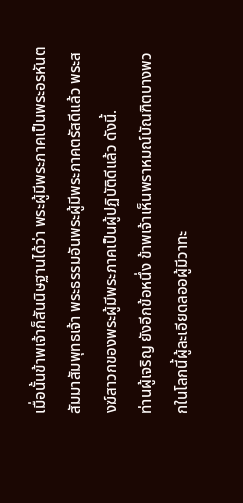เมื่อนั้นข้าพเจ้าก็สันนิษฐานได้ว่า พระผู้มีพระภาคเป็นพระอรหันตสัมมาสัมพุทธเจ้า พระธรรมอันพระผู้มีพระภาคตรัสดีแล้ว พระสงฆ์สาวกของพระผู้มีพระภาคเป็นผู้ปฏิบัติดีแล้ว ดังนี้.
ท่านผู้เจริญ ยังอีกข้อหนึ่ง ข้าพเจ้าเห็นพราหมณ์บัณฑิตบางพวกในโลกนี้ผู้ละเอียดลออผู้มีวาทะ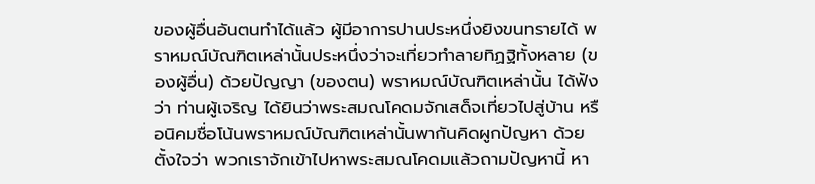ของผู้อื่นอันตนทำได้แล้ว ผู้มีอาการปานประหนึ่งยิงขนทรายได้ พราหมณ์บัณฑิตเหล่านั้นประหนึ่งว่าจะเที่ยวทำลายทิฏฐิทั้งหลาย (ของผู้อื่น) ด้วยปัญญา (ของตน) พราหมณ์บัณฑิตเหล่านั้น ได้ฟังว่า ท่านผู้เจริญ ได้ยินว่าพระสมณโคดมจักเสด็จเที่ยวไปสู่บ้าน หรือนิคมชื่อโน้นพราหมณ์บัณฑิตเหล่านั้นพากันคิดผูกปัญหา ด้วยตั้งใจว่า พวกเราจักเข้าไปหาพระสมณโคดมแล้วถามปัญหานี้ หา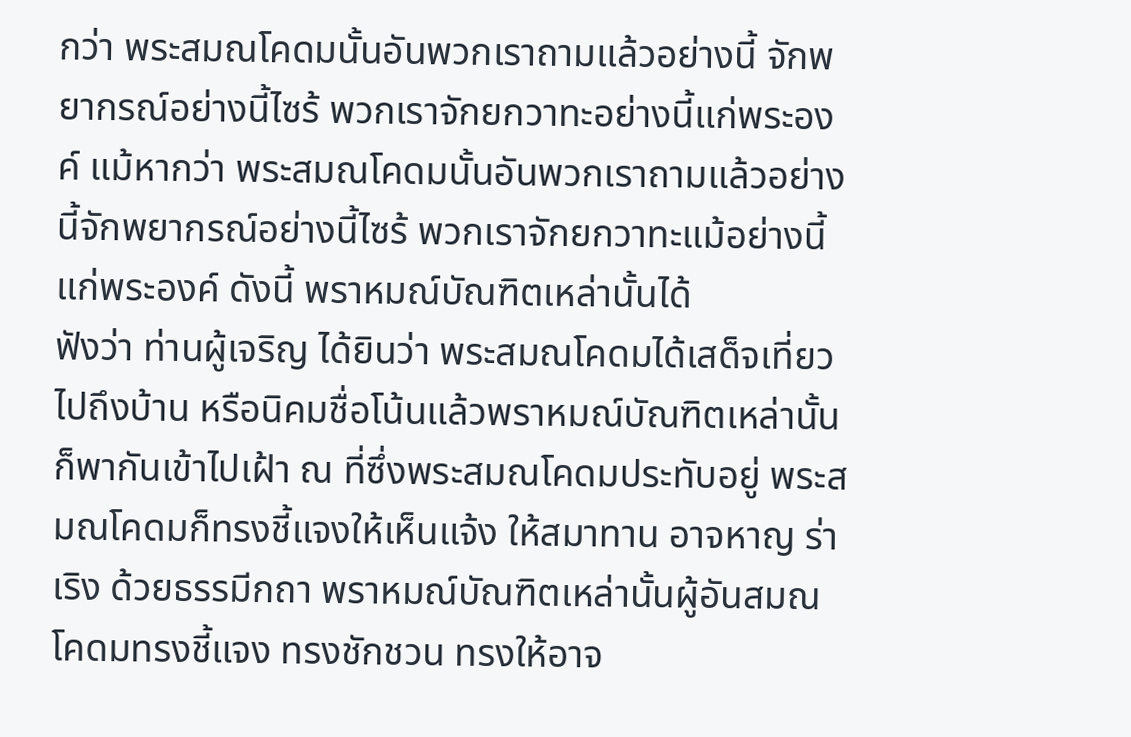กว่า พระสมณโคดมนั้นอันพวกเราถามแล้วอย่างนี้ จักพยากรณ์อย่างนี้ไซร้ พวกเราจักยกวาทะอย่างนี้แก่พระองค์ แม้หากว่า พระสมณโคดมนั้นอันพวกเราถามแล้วอย่างนี้จักพยากรณ์อย่างนี้ไซร้ พวกเราจักยกวาทะแม้อย่างนี้แก่พระองค์ ดังนี้ พราหมณ์บัณฑิตเหล่านั้นได้
ฟังว่า ท่านผู้เจริญ ได้ยินว่า พระสมณโคดมได้เสด็จเที่ยวไปถึงบ้าน หรือนิคมชื่อโน้นแล้วพราหมณ์บัณฑิตเหล่านั้น ก็พากันเข้าไปเฝ้า ณ ที่ซึ่งพระสมณโคดมประทับอยู่ พระสมณโคดมก็ทรงชี้แจงให้เห็นแจ้ง ให้สมาทาน อาจหาญ ร่าเริง ด้วยธรรมีกถา พราหมณ์บัณฑิตเหล่านั้นผู้อันสมณโคดมทรงชี้แจง ทรงชักชวน ทรงให้อาจ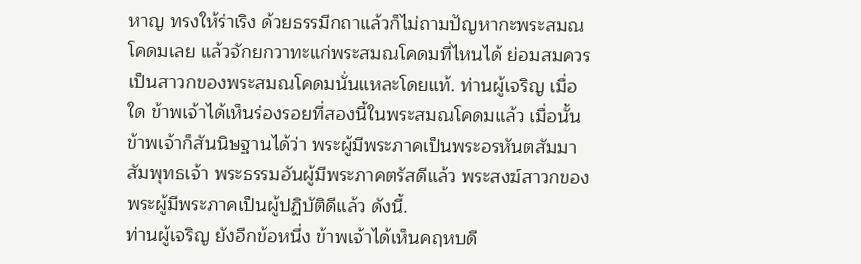หาญ ทรงให้ร่าเริง ด้วยธรรมีกถาแล้วก็ไม่ถามปัญหากะพระสมณโคดมเลย แล้วจักยกวาทะแก่พระสมณโคดมที่ไหนได้ ย่อมสมควรเป็นสาวกของพระสมณโคดมนั่นแหละโดยแท้. ท่านผู้เจริญ เมื่อใด ข้าพเจ้าได้เห็นร่องรอยที่สองนี้ในพระสมณโคดมแล้ว เมื่อนั้น ข้าพเจ้าก็สันนิษฐานได้ว่า พระผู้มีพระภาคเป็นพระอรหันตสัมมาสัมพุทธเจ้า พระธรรมอันผู้มีพระภาคตรัสดีแล้ว พระสงฆ์สาวกของพระผู้มีพระภาคเป็นผู้ปฏิบัติดีแล้ว ดังนี้.
ท่านผู้เจริญ ยังอีกข้อหนึ่ง ข้าพเจ้าได้เห็นคฤหบดี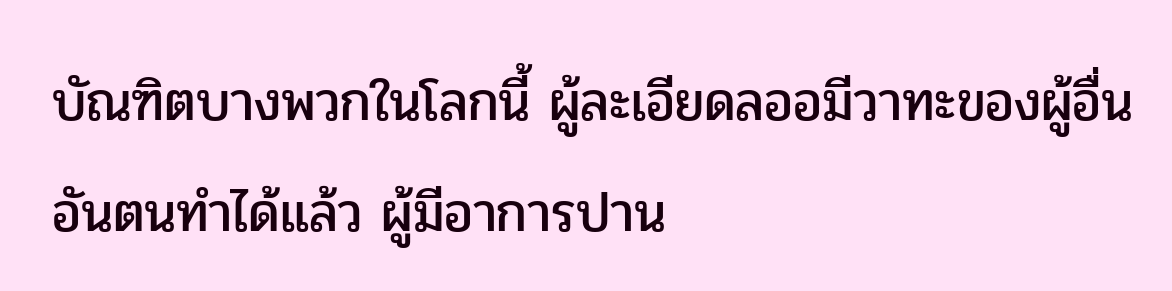บัณฑิตบางพวกในโลกนี้ ผู้ละเอียดลออมีวาทะของผู้อื่นอันตนทำได้แล้ว ผู้มีอาการปาน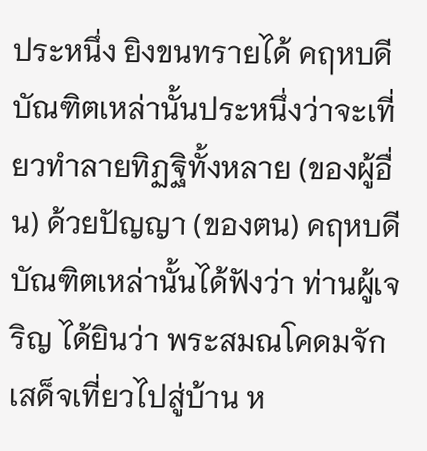ประหนึ่ง ยิงขนทรายได้ คฤหบดีบัณฑิตเหล่านั้นประหนึ่งว่าจะเที่ยวทำลายทิฏฐิทั้งหลาย (ของผู้อื่น) ด้วยปัญญา (ของตน) คฤหบดีบัณฑิตเหล่านั้นได้ฟังว่า ท่านผู้เจริญ ได้ยินว่า พระสมณโคดมจักเสด็จเที่ยวไปสู่บ้าน ห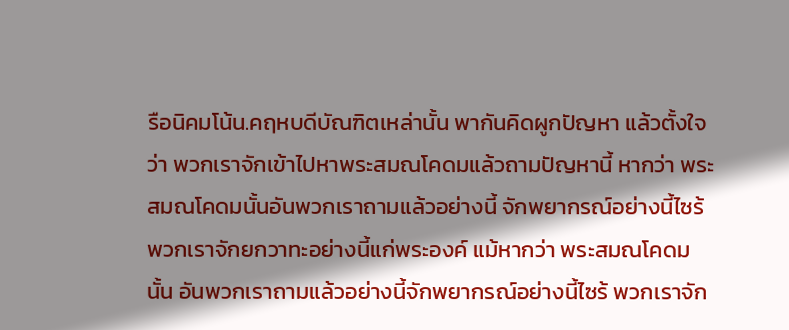รือนิคมโน้น.คฤหบดีบัณฑิตเหล่านั้น พากันคิดผูกปัญหา แล้วตั้งใจว่า พวกเราจักเข้าไปหาพระสมณโคดมแล้วถามปัญหานี้ หากว่า พระสมณโคดมนั้นอันพวกเราถามแล้วอย่างนี้ จักพยากรณ์อย่างนี้ไซร้พวกเราจักยกวาทะอย่างนี้แก่พระองค์ แม้หากว่า พระสมณโคดมนั้น อันพวกเราถามแล้วอย่างนี้จักพยากรณ์อย่างนี้ไซร้ พวกเราจัก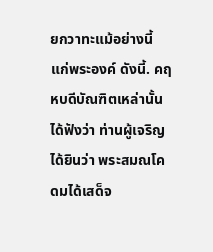ยกวาทะแม้อย่างนี้ แก่พระองค์ ดังนี้. คฤหบดีบัณฑิตเหล่านั้น ได้ฟังว่า ท่านผู้เจริญ ได้ยินว่า พระสมณโคดมได้เสด็จ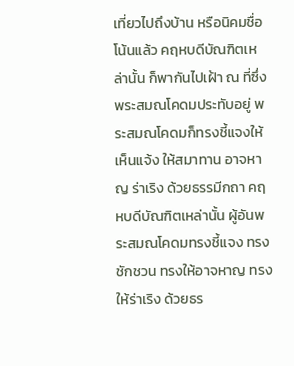เที่ยวไปถึงบ้าน หรือนิคมชื่อโน้นแล้ว คฤหบดีบัณฑิตเหล่านั้น ก็พากันไปเฝ้า ณ ที่ซึ่งพระสมณโคดมประทับอยู่ พระสมณโคดมก็ทรงชี้แจงให้เห็นแจ้ง ให้สมาทาน อาจหาญ ร่าเริง ด้วยธรรมีกถา คฤหบดีบัณฑิตเหล่านั้น ผู้อันพระสมณโคดมทรงชี้แจง ทรงชักชวน ทรงให้อาจหาญ ทรงให้ร่าเริง ด้วยธร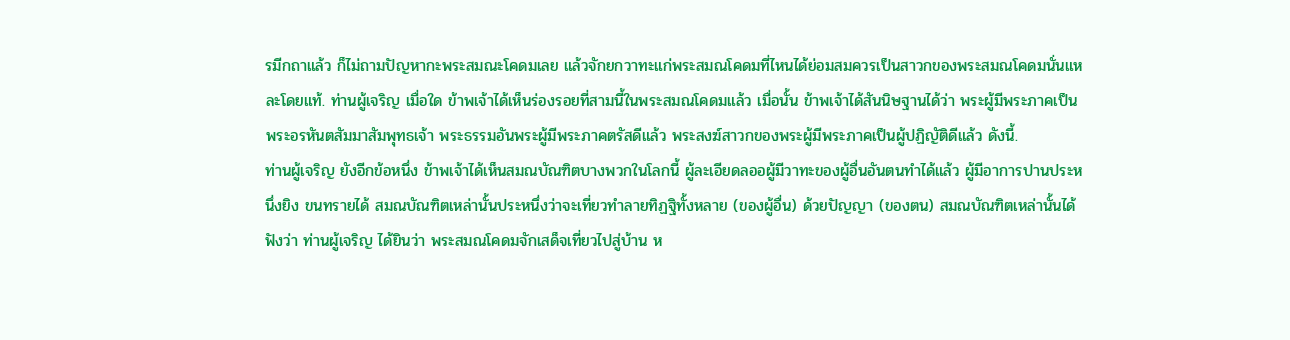รมีกถาแล้ว ก็ไม่ถามปัญหากะพระสมณะโคดมเลย แล้วจักยกวาทะแก่พระสมณโคดมที่ไหนได้ย่อมสมควรเป็นสาวกของพระสมณโคดมนั่นแหละโดยแท้. ท่านผู้เจริญ เมื่อใด ข้าพเจ้าได้เห็นร่องรอยที่สามนี้ในพระสมณโคดมแล้ว เมื่อนั้น ข้าพเจ้าได้สันนิษฐานได้ว่า พระผู้มีพระภาคเป็นพระอรหันตสัมมาสัมพุทธเจ้า พระธรรมอันพระผู้มีพระภาคตรัสดีแล้ว พระสงฆ์สาวกของพระผู้มีพระภาคเป็นผู้ปฏิญัติดีแล้ว ดังนี้.
ท่านผู้เจริญ ยังอีกข้อหนึ่ง ข้าพเจ้าได้เห็นสมณบัณฑิตบางพวกในโลกนี้ ผู้ละเอียดลออผู้มีวาทะของผู้อื่นอันตนทำได้แล้ว ผู้มีอาการปานประหนึ่งยิง ขนทรายได้ สมณบัณฑิตเหล่านั้นประหนึ่งว่าจะเที่ยวทำลายทิฏฐิทั้งหลาย (ของผู้อื่น) ด้วยปัญญา (ของตน) สมณบัณฑิตเหล่านั้นได้ฟังว่า ท่านผู้เจริญ ได้ยินว่า พระสมณโคดมจักเสด็จเที่ยวไปสู่บ้าน ห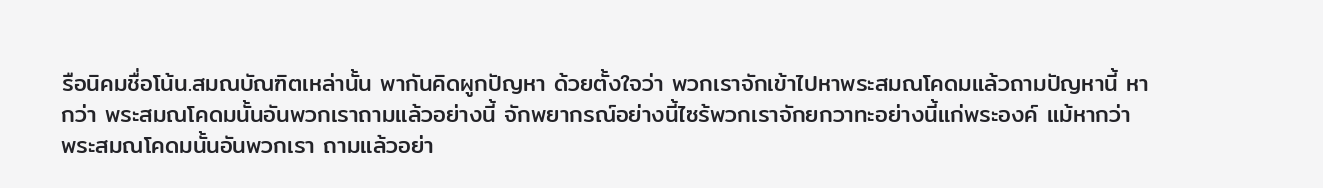รือนิคมชื่อโน้น.สมณบัณฑิตเหล่านั้น พากันคิดผูกปัญหา ด้วยตั้งใจว่า พวกเราจักเข้าไปหาพระสมณโคดมแล้วถามปัญหานี้ หากว่า พระสมณโคดมนั้นอันพวกเราถามแล้วอย่างนี้ จักพยากรณ์อย่างนี้ไซร้พวกเราจักยกวาทะอย่างนี้แก่พระองค์ แม้หากว่า พระสมณโคดมนั้นอันพวกเรา ถามแล้วอย่า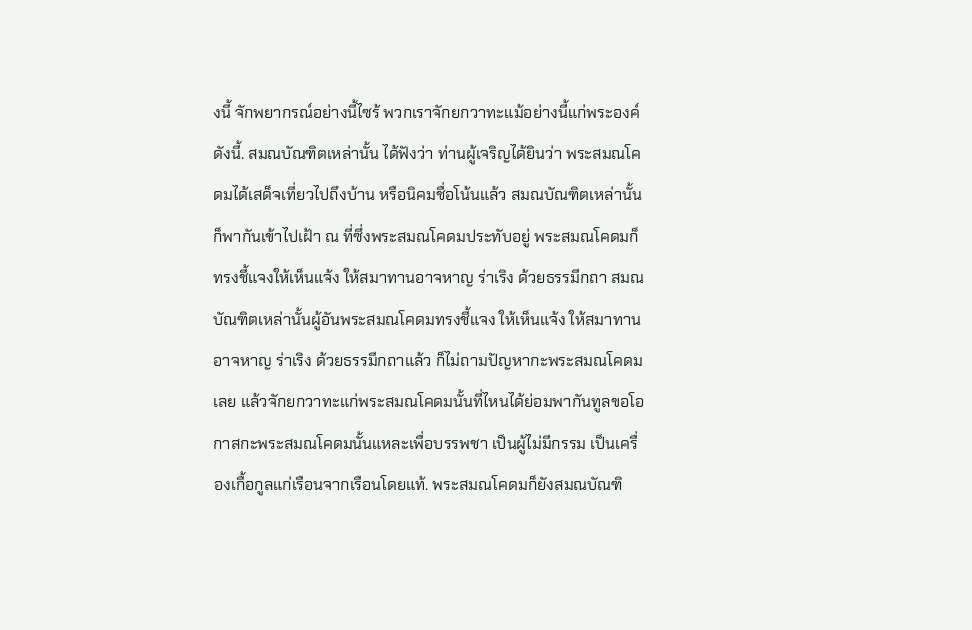งนี้ จักพยากรณ์อย่างนี้ไซร้ พวกเราจักยกวาทะแม้อย่างนี้แก่พระองค์ ดังนี้. สมณบัณฑิตเหล่านั้น ได้ฟังว่า ท่านผู้เจริญได้ยินว่า พระสมณโคดมได้เสด็จเที่ยวไปถึงบ้าน หรือนิคมชื่อโน้นแล้ว สมณบัณฑิตเหล่านั้น ก็พากันเข้าไปเฝ้า ณ ที่ซึ่งพระสมณโคดมประทับอยู่ พระสมณโคดมก็ทรงชี้แจงให้เห็นแจ้ง ให้สมาทานอาจหาญ ร่าเริง ด้วยธรรมีกถา สมณบัณฑิตเหล่านั้นผู้อันพระสมณโคดมทรงชี้แจง ให้เห็นแจ้ง ให้สมาทาน อาจหาญ ร่าเริง ด้วยธรรมีกถาแล้ว ก็ไม่ถามปัญหากะพระสมณโคดมเลย แล้วจักยกวาทะแก่พระสมณโคดมนั้นที่ไหนได้ย่อมพากันทูลขอโอกาสกะพระสมณโคดมนั้นแหละเพื่อบรรพชา เป็นผู้ไม่มีกรรม เป็นเครื่องเกื้อกูลแก่เรือนจากเรือนโดยแท้. พระสมณโคดมก็ยังสมณบัณฑิ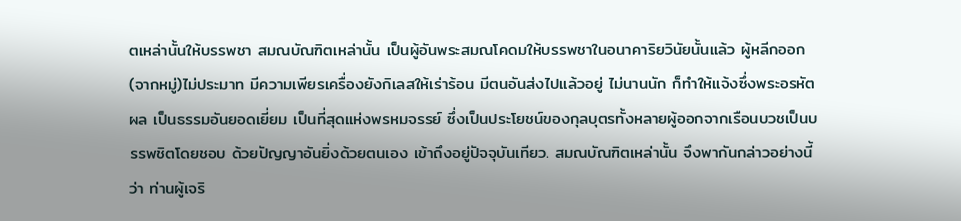ตเหล่านั้นให้บรรพชา สมณบัณฑิตเหล่านั้น เป็นผู้อันพระสมณโคดมให้บรรพชาในอนาคาริยวินัยนั้นแล้ว ผู้หลีกออก (จากหมู่)ไม่ประมาท มีความเพียรเครื่องยังกิเลสให้เร่าร้อน มีตนอันส่งไปแล้วอยู่ ไม่นานนัก ก็ทำให้แจ้งซึ่งพระอรหัตผล เป็นธรรมอันยอดเยี่ยม เป็นที่สุดแห่งพรหมจรรย์ ซึ่งเป็นประโยชน์ของกุลบุตรทั้งหลายผู้ออกจากเรือนบวชเป็นบรรพชิตโดยชอบ ด้วยปัญญาอันยิ่งด้วยตนเอง เข้าถึงอยู่ปัจจุบันเทียว. สมณบัณฑิตเหล่านั้น จึงพากันกล่าวอย่างนี้ว่า ท่านผู้เจริ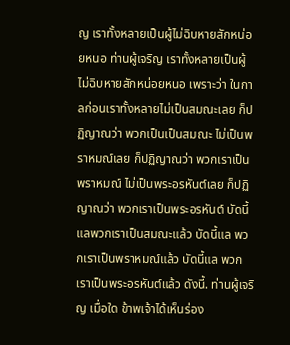ญ เราทั้งหลายเป็นผู้ไม่ฉิบหายสักหน่อยหนอ ท่านผู้เจริญ เราทั้งหลายเป็นผู้ไม่ฉิบหายสักหน่อยหนอ เพราะว่า ในกาลก่อนเราทั้งหลายไม่เป็นสมณะเลย ก็ปฏิญาณว่า พวกเป็นเป็นสมณะ ไม่เป็นพราหมณ์เลย ก็ปฏิญาณว่า พวกเราเป็นพราหมณ์ ไม่เป็นพระอรหันต์เลย ก็ปฏิญาณว่า พวกเราเป็นพระอรหันต์ บัดนี้แลพวกเราเป็นสมณะแล้ว บัดนี้แล พวกเราเป็นพราหมณ์แล้ว บัดนี้แล พวกเราเป็นพระอรหันต์แล้ว ดังนี้. ท่านผู้เจริญ เมื่อใด ข้าพเจ้าได้เห็นร่อง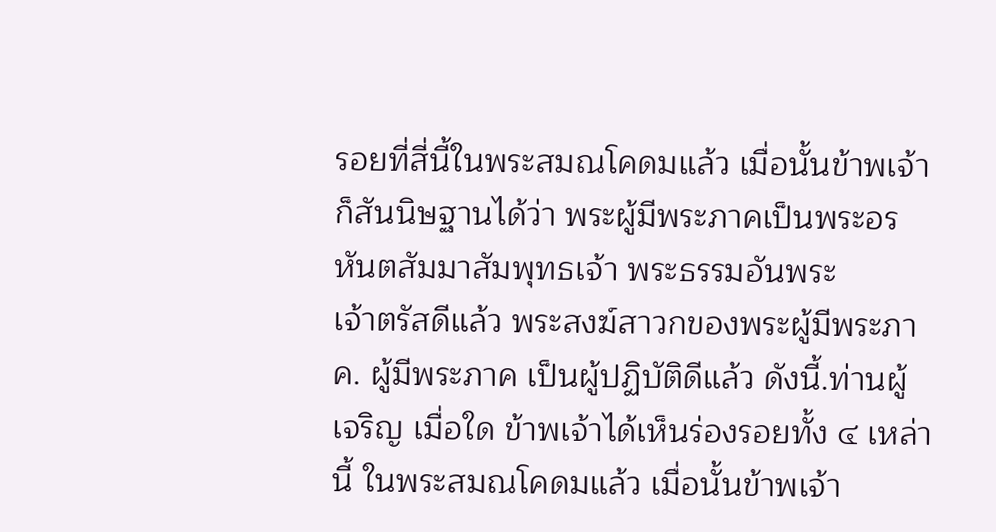รอยที่สี่นี้ในพระสมณโคดมแล้ว เมื่อนั้นข้าพเจ้าก็สันนิษฐานได้ว่า พระผู้มีพระภาคเป็นพระอรหันตสัมมาสัมพุทธเจ้า พระธรรมอันพระ
เจ้าตรัสดีแล้ว พระสงฆ์สาวกของพระผู้มีพระภาค. ผู้มีพระภาค เป็นผู้ปฏิบัติดีแล้ว ดังนี้.ท่านผู้เจริญ เมื่อใด ข้าพเจ้าได้เห็นร่องรอยทั้ง ๔ เหล่านี้ ในพระสมณโคดมแล้ว เมื่อนั้นข้าพเจ้า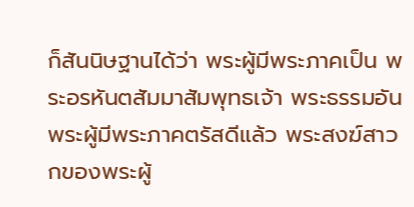ก็สันนิษฐานได้ว่า พระผู้มีพระภาคเป็น พระอรหันตสัมมาสัมพุทธเจ้า พระธรรมอันพระผู้มีพระภาคตรัสดีแล้ว พระสงฆ์สาวกของพระผู้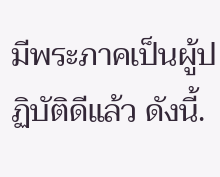มีพระภาคเป็นผู้ปฏิบัติดีแล้ว ดังนี้.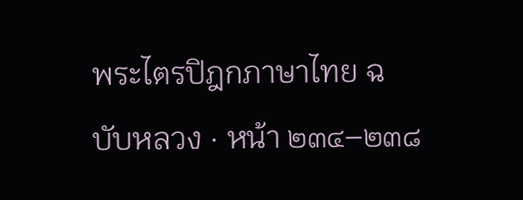พระไตรปิฎกภาษาไทย ฉบับหลวง · หน้า ๒๓๔–๒๓๘